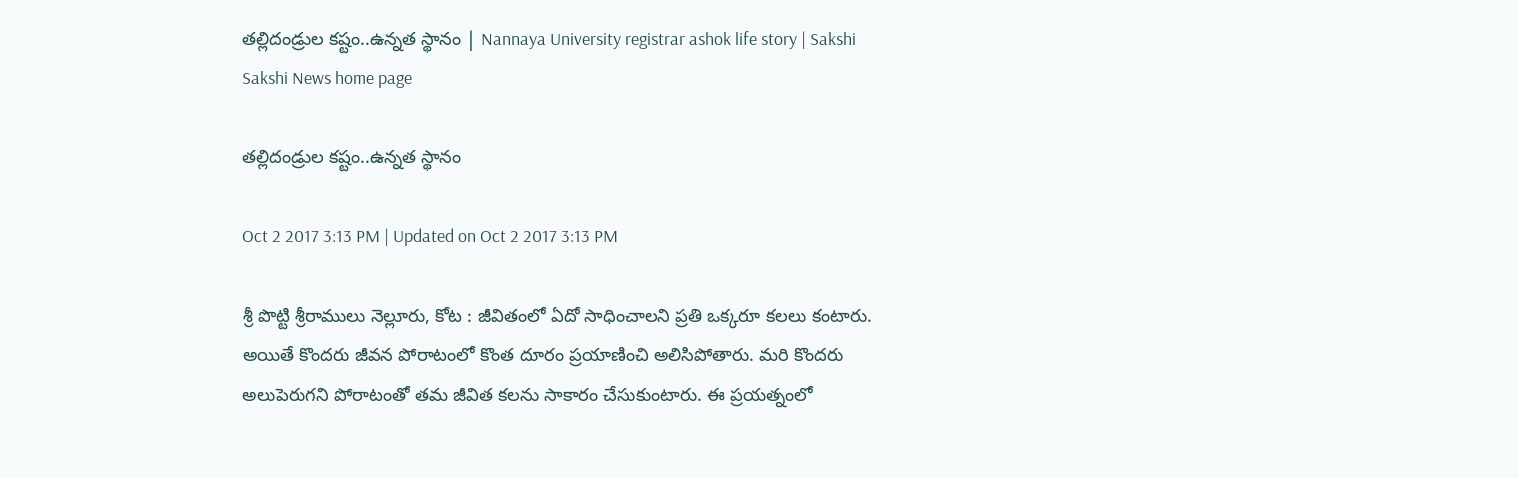తల్లిదండ్రుల కష్టం..ఉన్నత స్థానం | Nannaya University registrar ashok life story | Sakshi
Sakshi News home page

తల్లిదండ్రుల కష్టం..ఉన్నత స్థానం

Oct 2 2017 3:13 PM | Updated on Oct 2 2017 3:13 PM

శ్రీ పొట్టి శ్రీరాములు నెల్లూరు, కోట : జీవితంలో ఏదో సాధించాలని ప్రతి ఒక్కరూ కలలు కంటారు. అయితే కొందరు జీవన పోరాటంలో కొంత దూరం ప్రయాణించి అలిసిపోతారు. మరి కొందరు అలుపెరుగని పోరాటంతో తమ జీవిత కలను సాకారం చేసుకుంటారు. ఈ ప్రయత్నంలో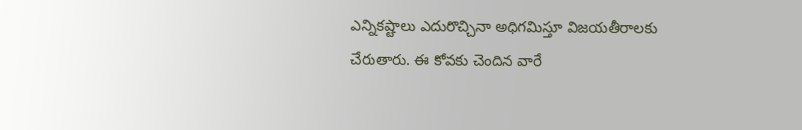ఎన్నికష్టాలు ఎదురొచ్చినా అధిగమిస్తూ విజయతీరాలకు చేరుతారు. ఈ కోవకు చెందిన వారే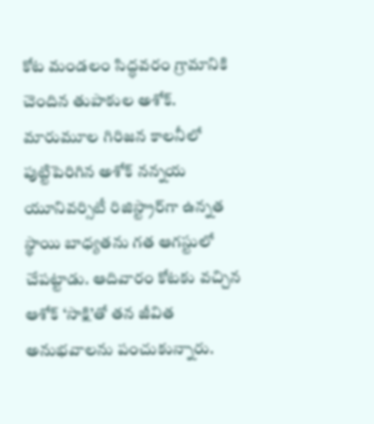కోట మండలం సిద్ధవరం గ్రామానికి చెందిన తుపాకుల అశోక్‌. మారుమూల గిరిజన కాలనీలో పుట్టిపెరిగిన అశోక్‌ నన్నయ యూనివర్సిటీ రిజిస్ట్రార్‌గా ఉన్నత స్థాయి బాధ్యతను గత ఆగస్టులో చేపట్టాడు. ఆదివారం కోటకు వచ్చిన ఆశోక్‌ ‘సాక్షి’తో తన జీవిత అనుభవాలను పంచుకున్నారు.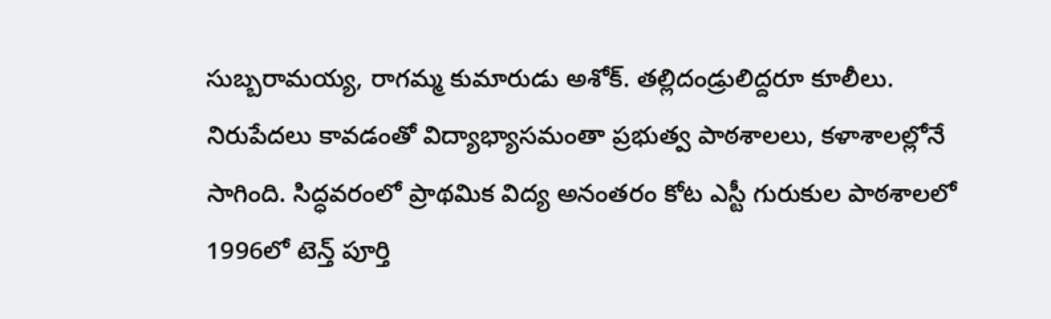సుబ్బరామయ్య, రాగమ్మ కుమారుడు అశోక్‌. తల్లిదండ్రులిద్దరూ కూలీలు. నిరుపేదలు కావడంతో విద్యాభ్యాసమంతా ప్రభుత్వ పాఠశాలలు, కళాశాలల్లోనే సాగింది. సిద్ధవరంలో ప్రాథమిక విద్య అనంతరం కోట ఎస్టీ గురుకుల పాఠశాలలో 1996లో టెన్త్‌ పూర్తి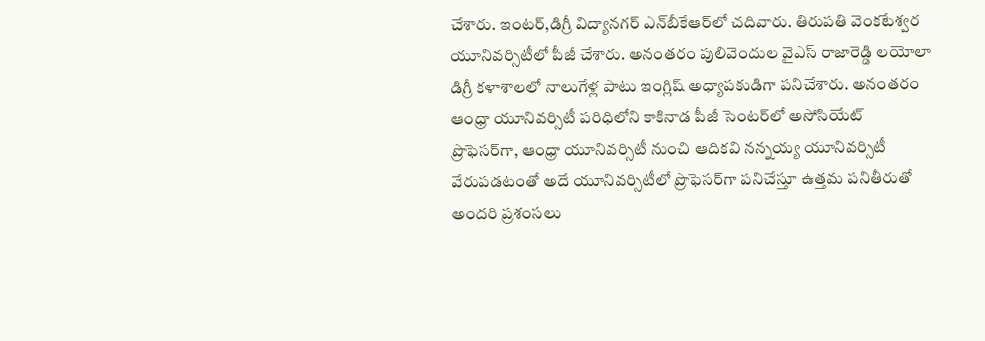చేశారు. ఇంటర్,డిగ్రీ విద్యానగర్‌ ఎన్‌బీకేఆర్‌లో చదివారు. తిరుపతి వెంకటేశ్వర యూనివర్సిటీలో పీజీ చేశారు. అనంతరం పులివెందుల వైఎస్‌ రాజారెడ్డి లయోలా డిగ్రీ కళాశాలలో నాలుగేళ్ల పాటు ఇంగ్లిష్‌ అధ్యాపకుడిగా పనిచేశారు. అనంతరం ఆంధ్రా యూనివర్సిటీ పరిధిలోని కాకినాడ పీజీ సెంటర్‌లో అసోసియేట్‌ ప్రొఫెసర్‌గా, ఆంధ్రా యూనివర్సిటీ నుంచి ఆదికవి నన్నయ్య యూనివర్సిటీ వేరుపడటంతో అదే యూనివర్సిటీలో ప్రొఫెసర్‌గా పనిచేస్తూ ఉత్తమ పనితీరుతో అందరి ప్రశంసలు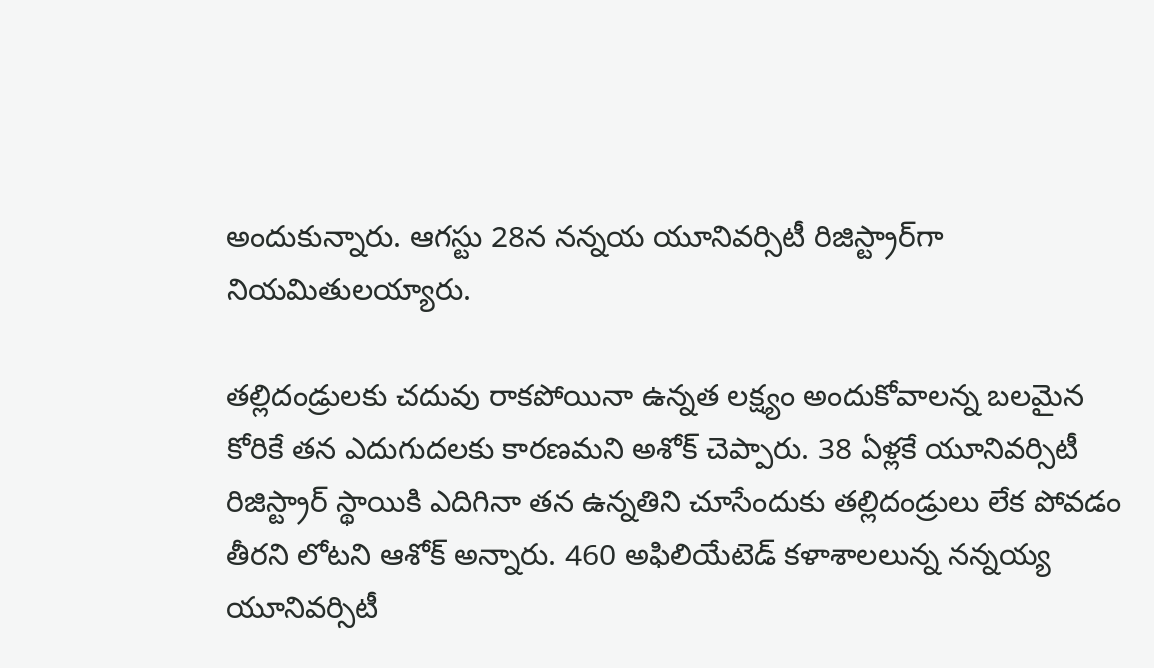అందుకున్నారు. ఆగస్టు 28న నన్నయ యూనివర్సిటీ రిజిస్ట్రార్‌గా నియమితులయ్యారు.

తల్లిదండ్రులకు చదువు రాకపోయినా ఉన్నత లక్ష్యం అందుకోవాలన్న బలమైన కోరికే తన ఎదుగుదలకు కారణమని అశోక్‌ చెప్పారు. 38 ఏళ్లకే యూనివర్సిటీ రిజిస్ట్రార్‌ స్థాయికి ఎదిగినా తన ఉన్నతిని చూసేందుకు తల్లిదండ్రులు లేక పోవడం తీరని లోటని ఆశోక్‌ అన్నారు. 460 అఫిలియేటెడ్‌ కళాశాలలున్న నన్నయ్య యూనివర్సిటీ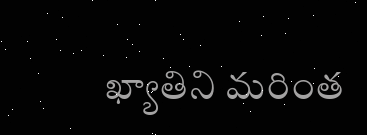ఖ్యాతిని మరింత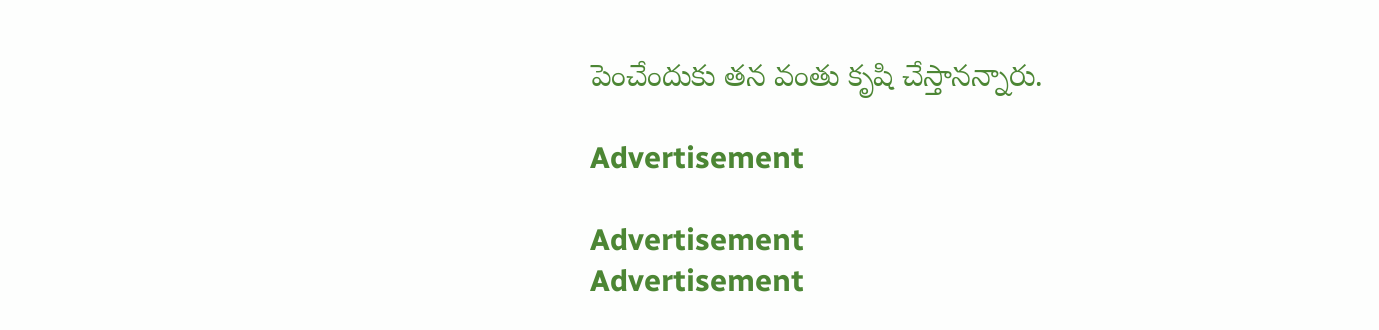పెంచేందుకు తన వంతు కృషి చేస్తానన్నారు.

Advertisement

Advertisement
Advertisement